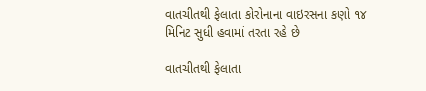વાતચીતથી ફેલાતા કોરોનાના વાઇરસના કણો ૧૪ મિનિટ સુધી હવામાં તરતા રહે છે

વાતચીતથી ફેલાતા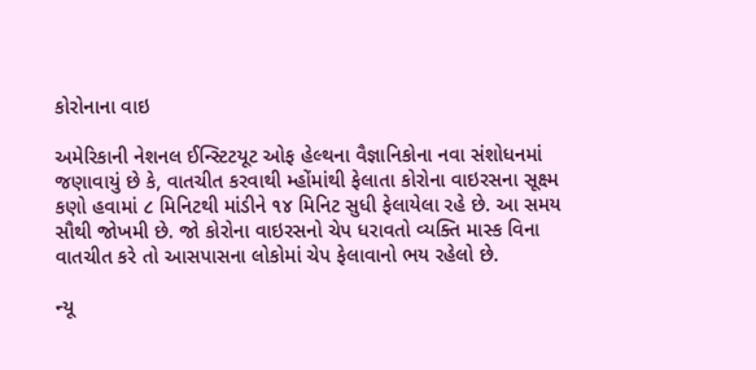કોરોનાના વાઇ

અમેરિકાની નેશનલ ઈન્સ્ટિટયૂટ ઓફ હેલ્થના વૈજ્ઞાનિકોના નવા સંશોધનમાં જણાવાયું છે કે, વાતચીત કરવાથી મ્હોંમાંથી ફેલાતા કોરોના વાઇરસના સૂક્ષ્મ કણો હવામાં ૮ મિનિટથી માંડીને ૧૪ મિનિટ સુધી ફેલાયેલા રહે છે. આ સમય સૌથી જોખમી છે. જો કોરોના વાઇરસનો ચેપ ધરાવતો વ્યક્તિ માસ્ક વિના વાતચીત કરે તો આસપાસના લોકોમાં ચેપ ફેલાવાનો ભય રહેલો છે.

ન્યૂ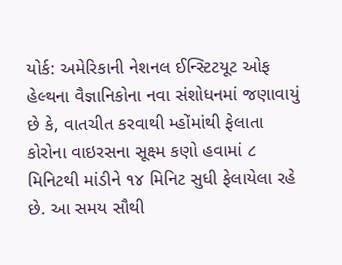યોર્ક: અમેરિકાની નેશનલ ઈન્સ્ટિટયૂટ ઓફ હેલ્થના વૈજ્ઞાનિકોના નવા સંશોધનમાં જણાવાયું છે કે, વાતચીત કરવાથી મ્હોંમાંથી ફેલાતા કોરોના વાઇરસના સૂક્ષ્મ કણો હવામાં ૮ મિનિટથી માંડીને ૧૪ મિનિટ સુધી ફેલાયેલા રહે છે. આ સમય સૌથી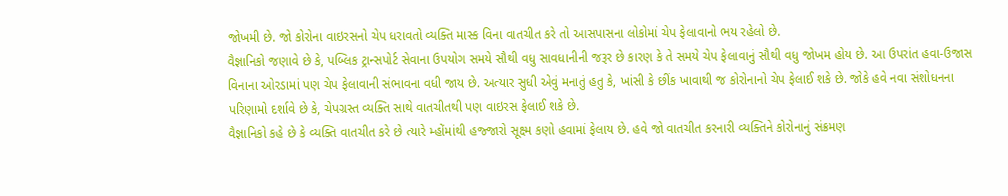જોખમી છે. જો કોરોના વાઇરસનો ચેપ ધરાવતો વ્યક્તિ માસ્ક વિના વાતચીત કરે તો આસપાસના લોકોમાં ચેપ ફેલાવાનો ભય રહેલો છે.
વૈજ્ઞાનિકો જણાવે છે કે, પબ્લિક ટ્રાન્સપોર્ટ સેવાના ઉપયોગ સમયે સૌથી વધુ સાવધાનીની જરૂર છે કારણ કે તે સમયે ચેપ ફેલાવાનું સૌથી વધુ જોખમ હોય છે. આ ઉપરાંત હવા-ઉજાસ વિનાના ઓરડામાં પણ ચેપ ફેલાવાની સંભાવના વધી જાય છે. અત્યાર સુધી એવું મનાતું હતુ કે, ખાંસી કે છીંક ખાવાથી જ કોરોનાનો ચેપ ફેલાઈ શકે છે. જોકે હવે નવા સંશોધનના પરિણામો દર્શાવે છે કે, ચેપગ્રસ્ત વ્યક્તિ સાથે વાતચીતથી પણ વાઇરસ ફેલાઈ શકે છે.
વૈજ્ઞાનિકો કહે છે કે વ્યક્તિ વાતચીત કરે છે ત્યારે મ્હોંમાંથી હજ્જારો સૂક્ષ્મ કણો હવામાં ફેલાય છે. હવે જો વાતચીત કરનારી વ્યક્તિને કોરોનાનું સંક્રમણ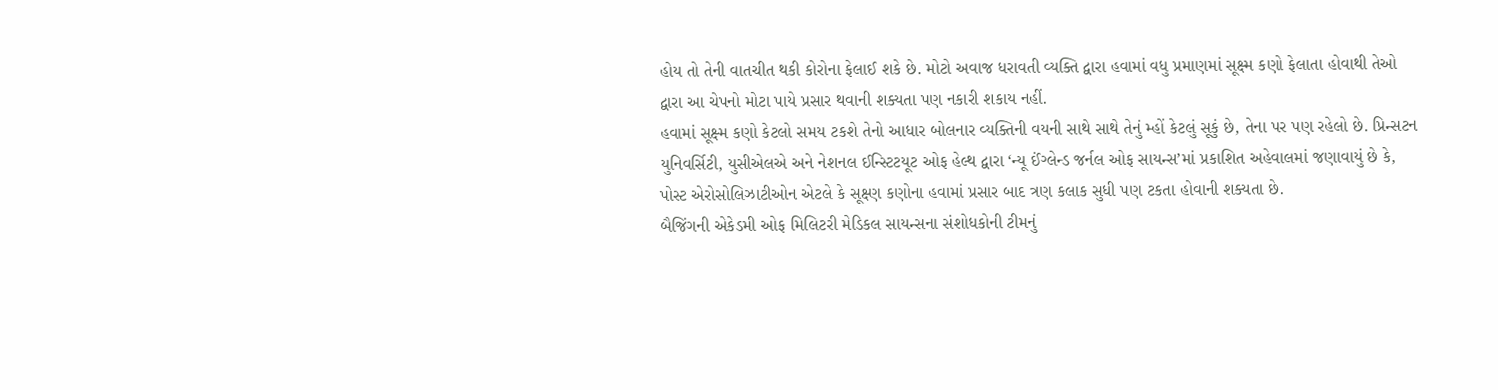હોય તો તેની વાતચીત થકી કોરોના ફેલાઈ શકે છે. મોટો અવાજ ધરાવતી વ્યક્તિ દ્વારા હવામાં વધુ પ્રમાણમાં સૂક્ષ્મ કણો ફેલાતા હોવાથી તેઓ દ્વારા આ ચેપનો મોટા પાયે પ્રસાર થવાની શક્યતા પણ નકારી શકાય નહીં.
હવામાં સૂક્ષ્મ કણો કેટલો સમય ટકશે તેનો આધાર બોલનાર વ્યક્તિની વયની સાથે સાથે તેનું મ્હોં કેટલું સૂકું છે, તેના પર પણ રહેલો છે. પ્રિન્સટન યુનિવર્સિટી, યુસીએલએ અને નેશનલ ઈન્સ્ટિટયૂટ ઓફ હેલ્થ દ્વારા ‘ન્યૂ ઈંગ્લેન્ડ જર્નલ ઓફ સાયન્સ’માં પ્રકાશિત અહેવાલમાં જણાવાયું છે કે, પોસ્ટ એરોસોલિઝાટીઓન એટલે કે સૂક્ષ્ણ કણોના હવામાં પ્રસાર બાદ ત્રણ કલાક સુધી પણ ટકતા હોવાની શક્યતા છે.
બૈજિંગની એકેડમી ઓફ મિલિટરી મેડિકલ સાયન્સના સંશોધકોની ટીમનું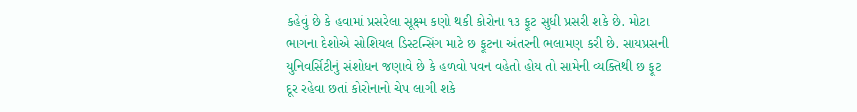કહેવું છે કે હવામાં પ્રસરેલા સૂક્ષ્મ કણો થકી કોરોના ૧૩ ફૂટ સુધી પ્રસરી શકે છે. મોટા ભાગના દેશોએ સોશિયલ ડિસ્ટન્સિંગ માટે છ ફૂટના અંતરની ભલામણ કરી છે. સાયપ્રસની યુનિવર્સિટીનું સંશોધન જણાવે છે કે હળવો પવન વહેતો હોય તો સામેની વ્યક્તિથી છ ફૂટ દૂર રહેવા છતાં કોરોનાનો ચેપ લાગી શકે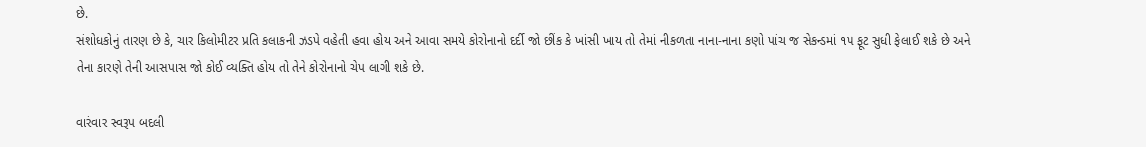છે.
સંશોધકોનું તારણ છે કે, ચાર કિલોમીટર પ્રતિ કલાકની ઝડપે વહેતી હવા હોય અને આવા સમયે કોરોનાનો દર્દી જો છીંક કે ખાંસી ખાય તો તેમાં નીકળતા નાના-નાના કણો પાંચ જ સેકન્ડમાં ૧૫ ફૂટ સુધી ફેલાઈ શકે છે અને તેના કારણે તેની આસપાસ જો કોઈ વ્યક્તિ હોય તો તેને કોરોનાનો ચેપ લાગી શકે છે.

વારંવાર સ્વરૂપ બદલી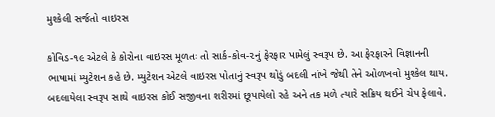મુશ્કેલી સર્જતો વાઇરસ

કોવિડ-૧૯ એટલે કે કોરોના વાઇરસ મૂળતઃ તો સાર્ક-કોવ-૨નું ફેરફાર પામેલું સ્વરૂપ છે. આ ફેરફારને વિજ્ઞાનની ભાષામાં મ્યુટેશન કહે છે. મ્યુટેશન એટલે વાઇરસ પોતાનું સ્વરૂપ થોડું બદલી નાંખે જેથી તેને ઓળખવો મુશ્કેલ થાય. બદલાયેલા સ્વરૂપ સાથે વાઇરસ કોઈ સજીવના શરીરમાં છૂપાયેલો રહે અને તક મળે ત્યારે સક્રિય થઈને ચેપ ફેલાવે.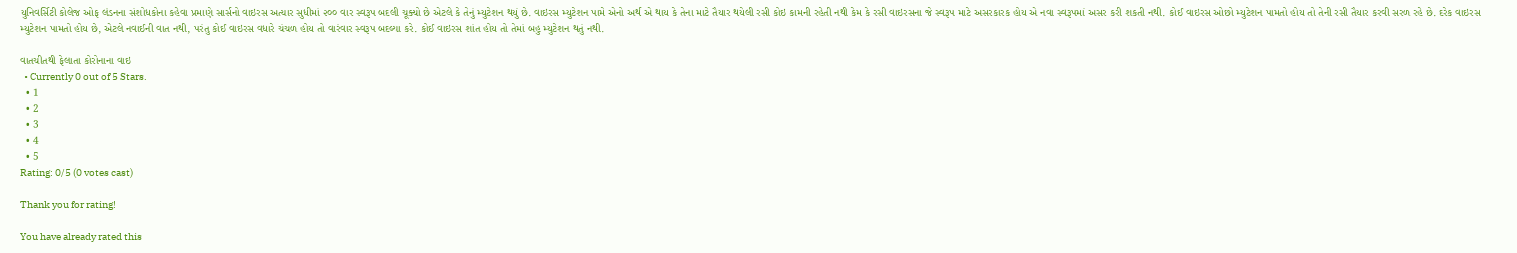યુનિવર્સિટી કોલેજ ઓફ લંડનના સંશોધકોના કહેવા પ્રમાણે સાર્સનો વાઇરસ અત્યાર સુધીમાં ૨૦૦ વાર સ્વરૂપ બદલી ચૂક્યો છે એટલે કે તેનું મ્યુટેશન થયું છે. વાઇરસ મ્યુટેશન પામે એનો અર્થ એ થાય કે તેના માટે તૈયાર થયેલી રસી કોઇ કામની રહેતી નથી કેમ કે રસી વાઇરસના જે સ્વરૂપ માટે અસરકારક હોય એ નવા સ્વરૂપમાં અસર કરી શકતી નથી. કોઈ વાઇરસ ઓછો મ્યુટેશન પામતો હોય તો તેની રસી તૈયાર કરવી સરળ રહે છે. દરેક વાઇરસ મ્યુટેશન પામતો હોય છે, એટલે નવાઈની વાત નથી, પરંતુ કોઈ વાઇરસ વધારે ચંચળ હોય તો વારંવાર સ્વરૂપ બદલ્યા કરે. કોઈ વાઇરસ શાંત હોય તો તેમાં બહુ મ્યુટેશન થતું નથી.

વાતચીતથી ફેલાતા કોરોનાના વાઇ
  • Currently 0 out of 5 Stars.
  • 1
  • 2
  • 3
  • 4
  • 5
Rating: 0/5 (0 votes cast)

Thank you for rating!

You have already rated this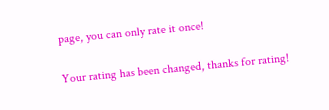page, you can only rate it once!

Your rating has been changed, thanks for rating!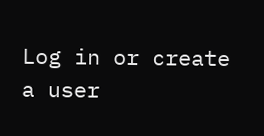Log in or create a user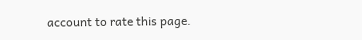account to rate this page.